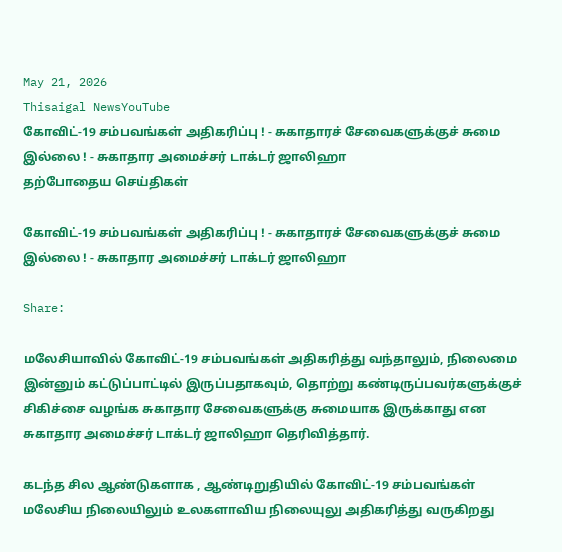May 21, 2026
Thisaigal NewsYouTube
கோவிட்-19 சம்பவங்கள் அதிகரிப்பு ! - சுகாதாரச் சேவைகளுக்குச் சுமை இல்லை ! - சுகாதார அமைச்சர் டாக்டர் ஜாலிஹா
தற்போதைய செய்திகள்

கோவிட்-19 சம்பவங்கள் அதிகரிப்பு ! - சுகாதாரச் சேவைகளுக்குச் சுமை இல்லை ! - சுகாதார அமைச்சர் டாக்டர் ஜாலிஹா

Share:

மலேசியாவில் கோவிட்-19 சம்பவங்கள் அதிகரித்து வந்தாலும், நிலைமை இன்னும் கட்டுப்பாட்டில் இருப்பதாகவும், தொற்று கண்டிருப்பவர்களுக்குச் சிகிச்சை வழங்க சுகாதார சேவைகளுக்கு சுமையாக இருக்காது என சுகாதார அமைச்சர் டாக்டர் ஜாலிஹா தெரிவித்தார்.

கடந்த சில ஆண்டுகளாக , ஆண்டிறுதியில் கோவிட்-19 சம்பவங்கள் மலேசிய நிலையிலும் உலகளாவிய நிலையுலு அதிகரித்து வருகிறது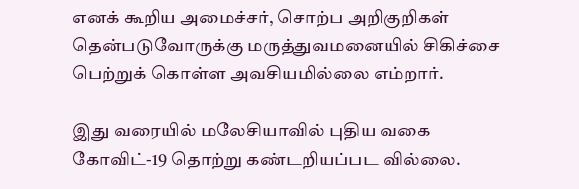எனக் கூறிய அமைச்சர், சொற்ப அறிகுறிகள் தென்படுவோருக்கு மருத்துவமனையில் சிகிச்சை பெற்றுக் கொள்ள அவசியமில்லை எம்றார்.

இது வரையில் மலேசியாவில் புதிய வகை கோவிட்-19 தொற்று கண்டறியப்பட வில்லை.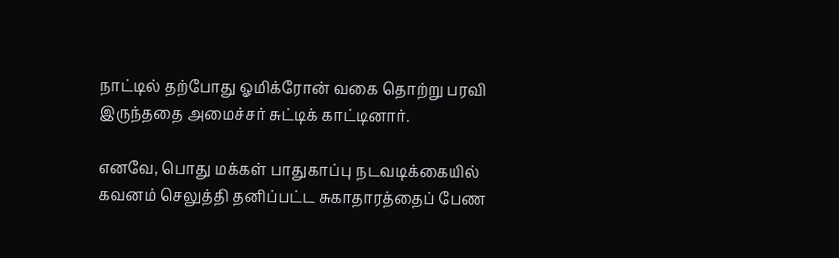நாட்டில் தற்போது ஓமிக்ரோன் வகை தொற்று பரவி இருந்ததை அமைச்சர் சுட்டிக் காட்டினார்.

எனவே, பொது மக்கள் பாதுகாப்பு நடவடிக்கையில் கவனம் செலுத்தி தனிப்பட்ட சுகாதாரத்தைப் பேண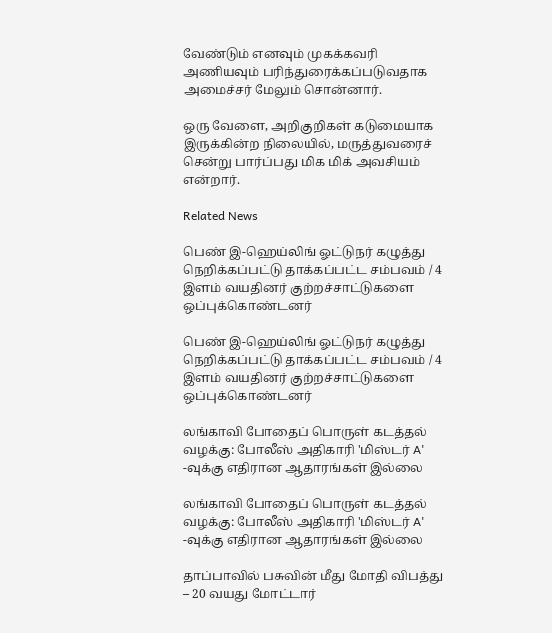வேண்டும் எனவும் முகக்கவரி அணியவும் பரிந்துரைக்கப்படுவதாக அமைச்சர் மேலும் சொன்னார்.

ஒரு வேளை, அறிகுறிகள் கடுமையாக இருக்கின்ற நிலையில், மருத்துவரைச் சென்று பார்ப்பது மிக மிக் அவசியம் என்றார்.

Related News

பெண் இ-ஹெய்லிங் ஓட்டுநர் கழுத்து நெறிக்கப்பட்டு தாக்கப்பட்ட சம்பவம் / 4 இளம் வயதினர் குற்றச்சாட்டுகளை ஒப்புக்கொண்டனர்

பெண் இ-ஹெய்லிங் ஓட்டுநர் கழுத்து நெறிக்கப்பட்டு தாக்கப்பட்ட சம்பவம் / 4 இளம் வயதினர் குற்றச்சாட்டுகளை ஒப்புக்கொண்டனர்

லங்காவி போதைப் பொருள் கடத்தல் வழக்கு: போலீஸ் அதிகாரி 'மிஸ்டர் A' -வுக்கு எதிரான ஆதாரங்கள் இல்லை

லங்காவி போதைப் பொருள் கடத்தல் வழக்கு: போலீஸ் அதிகாரி 'மிஸ்டர் A' -வுக்கு எதிரான ஆதாரங்கள் இல்லை

தாப்பாவில் பசுவின் மீது மோதி விபத்து – 20 வயது மோட்டார்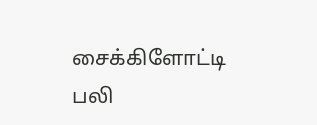சைக்கிளோட்டி பலி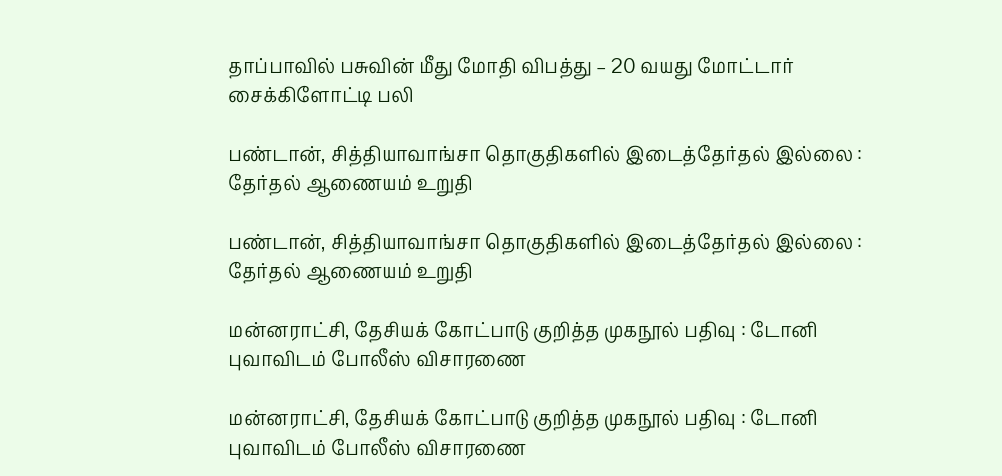தாப்பாவில் பசுவின் மீது மோதி விபத்து – 20 வயது மோட்டார் சைக்கிளோட்டி பலி

பண்டான், சித்தியாவாங்சா தொகுதிகளில் இடைத்தேர்தல் இல்லை : தேர்தல் ஆணையம் உறுதி

பண்டான், சித்தியாவாங்சா தொகுதிகளில் இடைத்தேர்தல் இல்லை : தேர்தல் ஆணையம் உறுதி

மன்னராட்சி, தேசியக் கோட்பாடு குறித்த முகநூல் பதிவு : டோனி புவாவிடம் போலீஸ் விசாரணை

மன்னராட்சி, தேசியக் கோட்பாடு குறித்த முகநூல் பதிவு : டோனி புவாவிடம் போலீஸ் விசாரணை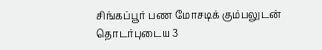சிங்கப்பூர் பண மோசடிக் கும்பலுடன் தொடர்புடைய 3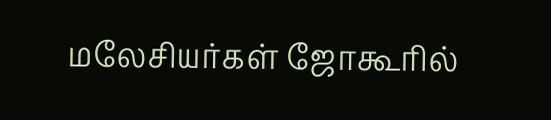மலேசியர்கள் ஜோகூரில்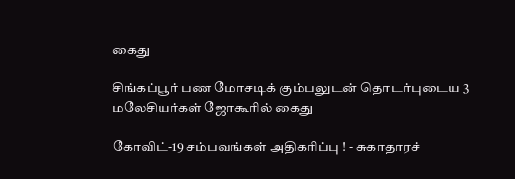கைது

சிங்கப்பூர் பண மோசடிக் கும்பலுடன் தொடர்புடைய 3 மலேசியர்கள் ஜோகூரில் கைது

கோவிட்-19 சம்பவங்கள் அதிகரிப்பு ! - சுகாதாரச்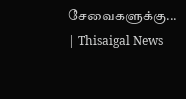சேவைகளுக்கு... | Thisaigal News